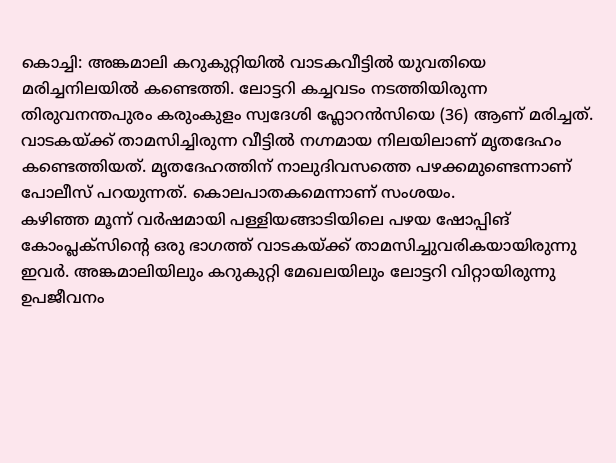കൊച്ചി: അങ്കമാലി കറുകുറ്റിയിൽ വാടകവീട്ടിൽ യുവതിയെ മരിച്ചനിലയിൽ കണ്ടെത്തി. ലോട്ടറി കച്ചവടം നടത്തിയിരുന്ന തിരുവനന്തപുരം കരുംകുളം സ്വദേശി ഫ്ലോറൻസിയെ (36) ആണ് മരിച്ചത്. വാടകയ്ക്ക് താമസിച്ചിരുന്ന വീട്ടിൽ നഗ്നമായ നിലയിലാണ് മൃതദേഹം കണ്ടെത്തിയത്. മൃതദേഹത്തിന് നാലുദിവസത്തെ പഴക്കമുണ്ടെന്നാണ് പോലീസ് പറയുന്നത്. കൊലപാതകമെന്നാണ് സംശയം.
കഴിഞ്ഞ മൂന്ന് വർഷമായി പള്ളിയങ്ങാടിയിലെ പഴയ ഷോപ്പിങ് കോംപ്ലക്സിന്റെ ഒരു ഭാഗത്ത് വാടകയ്ക്ക് താമസിച്ചുവരികയായിരുന്നു ഇവർ. അങ്കമാലിയിലും കറുകുറ്റി മേഖലയിലും ലോട്ടറി വിറ്റായിരുന്നു ഉപജീവനം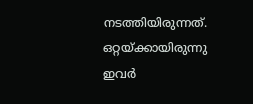നടത്തിയിരുന്നത്. ഒറ്റയ്ക്കായിരുന്നു ഇവർ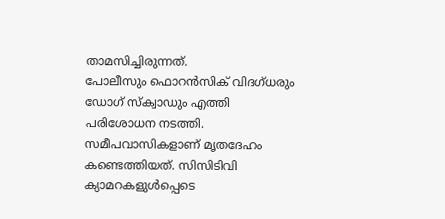താമസിച്ചിരുന്നത്.
പോലീസും ഫൊറൻസിക് വിദഗ്ധരും ഡോഗ് സ്ക്വാഡും എത്തി പരിശോധന നടത്തി. സമീപവാസികളാണ് മൃതദേഹം കണ്ടെത്തിയത്. സിസിടിവി ക്യാമറകളുൾപ്പെടെ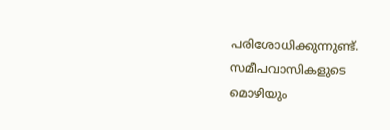പരിശോധിക്കുന്നുണ്ട്. സമീപവാസികളുടെ മൊഴിയും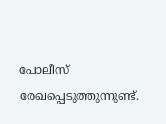പോലീസ് രേഖപ്പെടുത്തുന്നുണ്ട്.